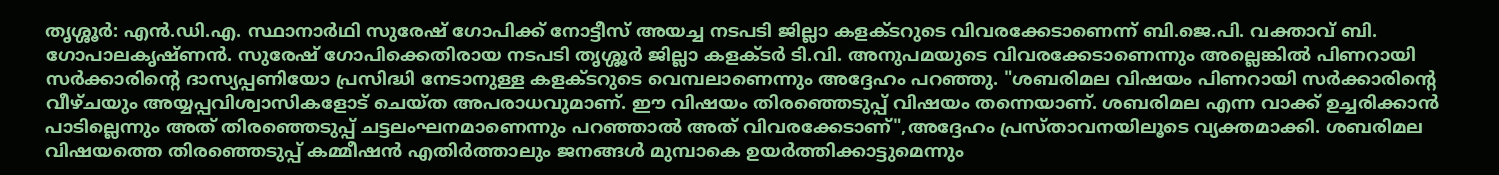തൃശ്ശൂർ: എൻ.ഡി.എ. സ്ഥാനാർഥി സുരേഷ് ഗോപിക്ക് നോട്ടീസ് അയച്ച നടപടി ജില്ലാ കളക്ടറുടെ വിവരക്കേടാണെന്ന് ബി.ജെ.പി. വക്താവ് ബി. ഗോപാലകൃഷ്ണൻ. സുരേഷ് ഗോപിക്കെതിരായ നടപടി തൃശ്ശൂർ ജില്ലാ കളക്ടർ ടി.വി. അനുപമയുടെ വിവരക്കേടാണെന്നും അല്ലെങ്കിൽ പിണറായി സർക്കാരിന്റെ ദാസ്യപ്പണിയോ പ്രസിദ്ധി നേടാനുള്ള കളക്ടറുടെ വെമ്പലാണെന്നും അദ്ദേഹം പറഞ്ഞു. "ശബരിമല വിഷയം പിണറായി സർക്കാരിന്റെ വീഴ്ചയും അയ്യപ്പവിശ്വാസികളോട് ചെയ്ത അപരാധവുമാണ്. ഈ വിഷയം തിരഞ്ഞെടുപ്പ് വിഷയം തന്നെയാണ്. ശബരിമല എന്ന വാക്ക് ഉച്ചരിക്കാൻ പാടില്ലെന്നും അത് തിരഞ്ഞെടുപ്പ് ചട്ടലംഘനമാണെന്നും പറഞ്ഞാൽ അത് വിവരക്കേടാണ്",അദ്ദേഹം പ്രസ്താവനയിലൂടെ വ്യക്തമാക്കി. ശബരിമല വിഷയത്തെ തിരഞ്ഞെടുപ്പ് കമ്മീഷൻ എതിർത്താലും ജനങ്ങൾ മുമ്പാകെ ഉയർത്തിക്കാട്ടുമെന്നും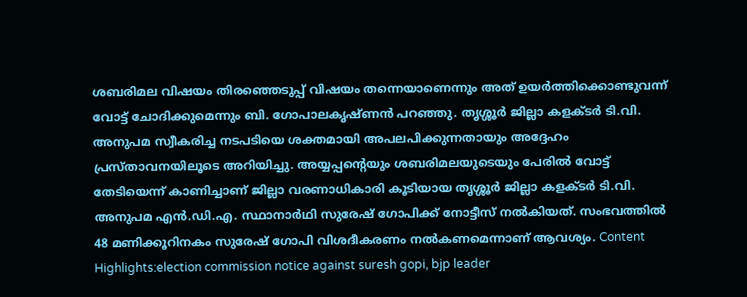ശബരിമല വിഷയം തിരഞ്ഞെടുപ്പ് വിഷയം തന്നെയാണെന്നും അത് ഉയർത്തിക്കൊണ്ടുവന്ന് വോട്ട് ചോദിക്കുമെന്നും ബി. ഗോപാലകൃഷ്ണൻ പറഞ്ഞു. തൃശ്ശൂർ ജില്ലാ കളക്ടർ ടി.വി. അനുപമ സ്വീകരിച്ച നടപടിയെ ശക്തമായി അപലപിക്കുന്നതായും അദ്ദേഹം പ്രസ്താവനയിലൂടെ അറിയിച്ചു. അയ്യപ്പന്റെയും ശബരിമലയുടെയും പേരിൽ വോട്ട് തേടിയെന്ന് കാണിച്ചാണ് ജില്ലാ വരണാധികാരി കൂടിയായ തൃശ്ശൂർ ജില്ലാ കളക്ടർ ടി.വി. അനുപമ എൻ.ഡി.എ. സ്ഥാനാർഥി സുരേഷ് ഗോപിക്ക് നോട്ടീസ് നൽകിയത്. സംഭവത്തിൽ 48 മണിക്കൂറിനകം സുരേഷ് ഗോപി വിശദീകരണം നൽകണമെന്നാണ് ആവശ്യം. Content Highlights:election commission notice against suresh gopi, bjp leader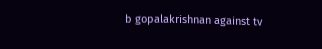b gopalakrishnan against tv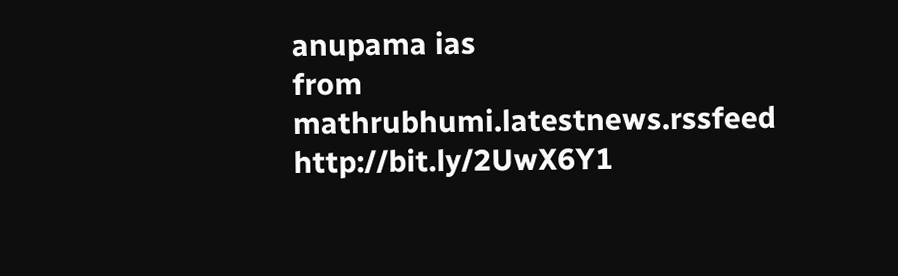anupama ias
from mathrubhumi.latestnews.rssfeed http://bit.ly/2UwX6Y1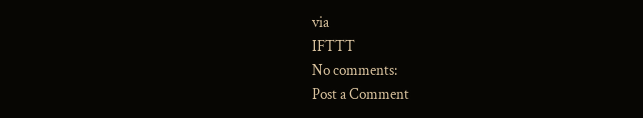via
IFTTT
No comments:
Post a Comment